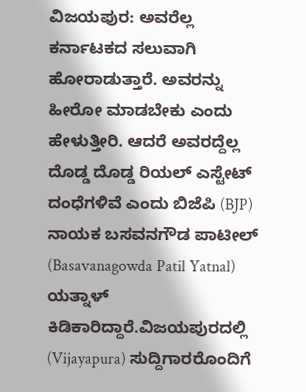ವಿಜಯಪುರ: ಅವರೆಲ್ಲ ಕರ್ನಾಟಕದ ಸಲುವಾಗಿ ಹೋರಾಡುತ್ತಾರೆ. ಅವರನ್ನು ಹೀರೋ ಮಾಡಬೇಕು ಎಂದು ಹೇಳುತ್ತೀರಿ. ಆದರೆ ಅವರದ್ದೆಲ್ಲ ದೊಡ್ಡ ದೊಡ್ಡ ರಿಯಲ್ ಎಸ್ಟೇಟ್ ದಂಧೆಗಳಿವೆ ಎಂದು ಬಿಜೆಪಿ (BJP) ನಾಯಕ ಬಸವನಗೌಡ ಪಾಟೀಲ್ (Basavanagowda Patil Yatnal) ಯತ್ನಾಳ್ ಕಿಡಿಕಾರಿದ್ದಾರೆ.ವಿಜಯಪುರದಲ್ಲಿ (Vijayapura) ಸುದ್ದಿಗಾರರೊಂದಿಗೆ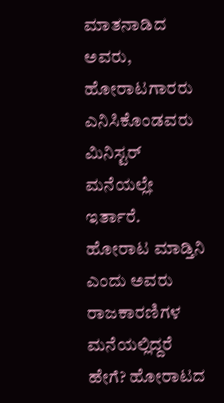ಮಾತನಾಡಿದ ಅವರು, ಹೋರಾಟಗಾರರು ಎನಿಸಿಕೊಂಡವರು ಮಿನಿಸ್ಟರ್ ಮನೆಯಲ್ಲೇ ಇರ್ತಾರೆ. ಹೋರಾಟ ಮಾಡ್ತಿನಿ ಎಂದು ಅವರು ರಾಜಕಾರಣಿಗಳ ಮನೆಯಲ್ಲಿದ್ದರೆ ಹೇಗೆ? ಹೋರಾಟದ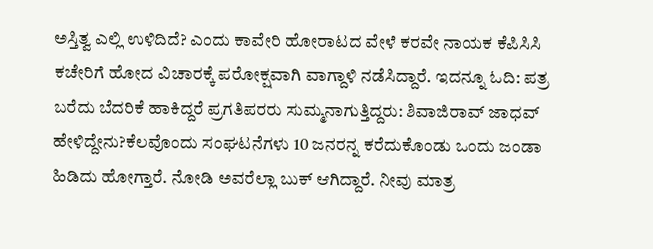ಅಸ್ತಿತ್ವ ಎಲ್ಲಿ ಉಳಿದಿದೆ? ಎಂದು ಕಾವೇರಿ ಹೋರಾಟದ ವೇಳೆ ಕರವೇ ನಾಯಕ ಕೆಪಿಸಿಸಿ ಕಚೇರಿಗೆ ಹೋದ ವಿಚಾರಕ್ಕೆ ಪರೋಕ್ಷವಾಗಿ ವಾಗ್ದಾಳಿ ನಡೆಸಿದ್ದಾರೆ. ಇದನ್ನೂ ಓದಿ: ಪತ್ರ ಬರೆದು ಬೆದರಿಕೆ ಹಾಕಿದ್ದರೆ ಪ್ರಗತಿಪರರು ಸುಮ್ಮನಾಗುತ್ತಿದ್ದರು: ಶಿವಾಜಿರಾವ್‌ ಜಾಧವ್‌ ಹೇಳಿದ್ದೇನು?ಕೆಲವೊಂದು ಸಂಘಟನೆಗಳು 10 ಜನರನ್ನ ಕರೆದುಕೊಂಡು ಒಂದು ಜಂಡಾ ಹಿಡಿದು ಹೋಗ್ತಾರೆ. ನೋಡಿ ಅವರೆಲ್ಲಾ ಬುಕ್ ಆಗಿದ್ದಾರೆ. ನೀವು ಮಾತ್ರ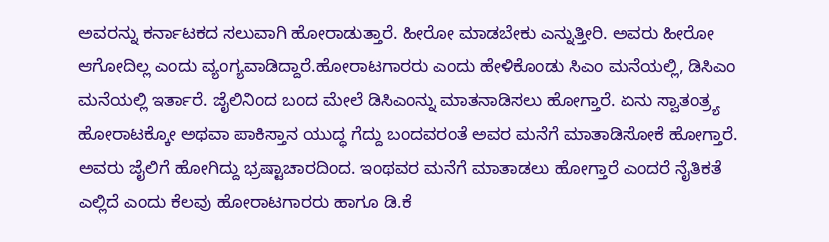ಅವರನ್ನು ಕರ್ನಾಟಕದ ಸಲುವಾಗಿ ಹೋರಾಡುತ್ತಾರೆ. ಹೀರೋ ಮಾಡಬೇಕು ಎನ್ನುತ್ತೀರಿ. ಅವರು ಹೀರೋ ಆಗೋದಿಲ್ಲ ಎಂದು ವ್ಯಂಗ್ಯವಾಡಿದ್ದಾರೆ.ಹೋರಾಟಗಾರರು ಎಂದು ಹೇಳಿಕೊಂಡು ಸಿಎಂ ಮನೆಯಲ್ಲಿ, ಡಿಸಿಎಂ ಮನೆಯಲ್ಲಿ ಇರ್ತಾರೆ. ಜೈಲಿನಿಂದ ಬಂದ ಮೇಲೆ ಡಿಸಿಎಂನ್ನು ಮಾತನಾಡಿಸಲು ಹೋಗ್ತಾರೆ. ಏನು ಸ್ವಾತಂತ್ರ್ಯ ಹೋರಾಟಕ್ಕೋ ಅಥವಾ ಪಾಕಿಸ್ತಾನ ಯುದ್ಧ ಗೆದ್ದು ಬಂದವರಂತೆ ಅವರ ಮನೆಗೆ ಮಾತಾಡಿಸೋಕೆ ಹೋಗ್ತಾರೆ. ಅವರು ಜೈಲಿಗೆ ಹೋಗಿದ್ದು ಭ್ರಷ್ಟಾಚಾರದಿಂದ. ಇಂಥವರ ಮನೆಗೆ ಮಾತಾಡಲು ಹೋಗ್ತಾರೆ ಎಂದರೆ ನೈತಿಕತೆ ಎಲ್ಲಿದೆ ಎಂದು ಕೆಲವು ಹೋರಾಟಗಾರರು ಹಾಗೂ ಡಿ.ಕೆ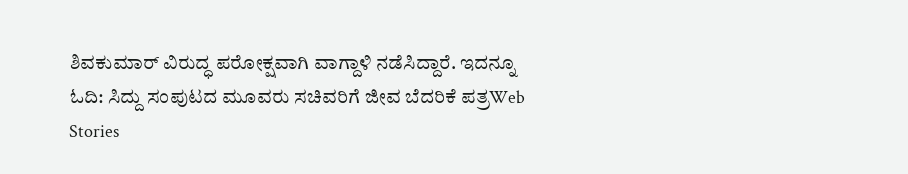ಶಿವಕುಮಾರ್ ವಿರುದ್ಧ ಪರೋಕ್ಷವಾಗಿ ವಾಗ್ದಾಳಿ ನಡೆಸಿದ್ದಾರೆ. ಇದನ್ನೂ ಓದಿ: ಸಿದ್ದು ಸಂಪುಟದ ಮೂವರು ಸಚಿವರಿಗೆ ಜೀವ ಬೆದರಿಕೆ ಪತ್ರWeb Stories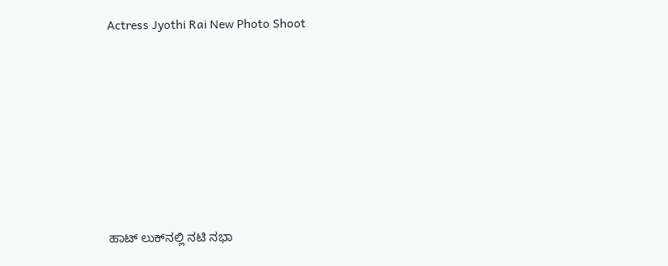Actress Jyothi Rai New Photo Shoot










ಹಾಟ್‌ ಲುಕ್‌ನಲ್ಲಿ ನಟಿ ನಭಾ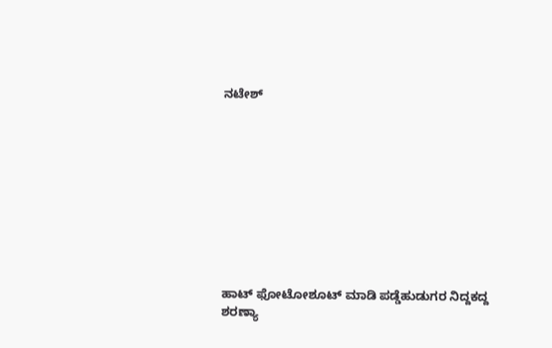ನಟೇಶ್










ಹಾಟ್ ಫೋಟೋಶೂಟ್ ಮಾಡಿ ಪಡ್ಡೆಹುಡುಗರ ನಿದ್ದಕದ್ದ ಶರಣ್ಯಾ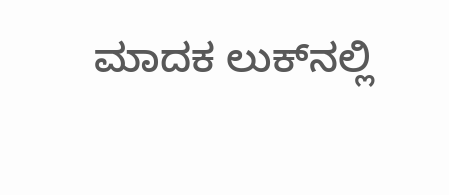ಮಾದಕ ಲುಕ್‌ನಲ್ಲಿ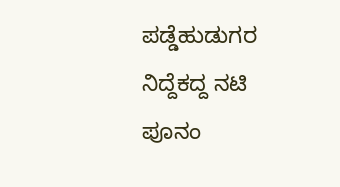ಪಡ್ಡೆಹುಡುಗರ ನಿದ್ದೆಕದ್ದ ನಟಿ ಪೂನಂ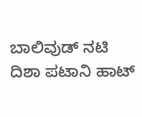ಬಾಲಿವುಡ್‌ ನಟಿ ದಿಶಾ ಪಟಾನಿ ಹಾಟ್‌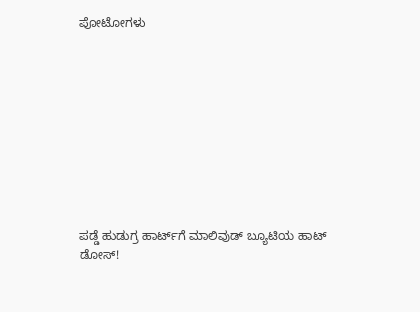ಪೋಟೋಗಳು










ಪಡ್ಡೆ ಹುಡುಗ್ರ ಹಾರ್ಟ್‌ಗೆ ಮಾಲಿವುಡ್ ಬ್ಯೂಟಿಯ ಹಾಟ್ ಡೋಸ್‌!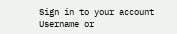Sign in to your account
Username or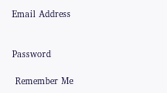Email Address


Password

 Remember Me